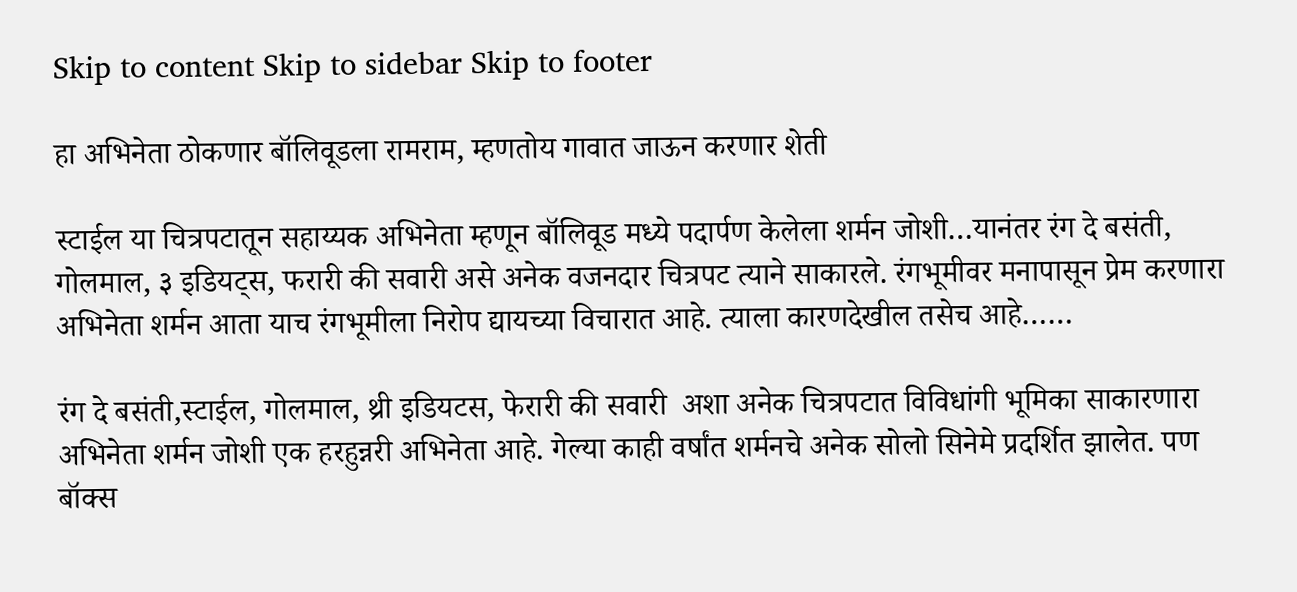Skip to content Skip to sidebar Skip to footer

हा अभिनेता ठोकणार बॉलिवूडला रामराम, म्हणतोय गावात जाऊन करणार शेती

स्टाईल या चित्रपटातून सहाय्यक अभिनेता म्हणून बॉलिवूड मध्ये पदार्पण केलेला शर्मन जोशी…यानंतर रंग दे बसंती, गोलमाल, ३ इडियट्स, फरारी की सवारी असे अनेक वजनदार चित्रपट त्याने साकारले. रंगभूमीवर मनापासून प्रेम करणारा अभिनेता शर्मन आता याच रंगभूमीला निरोप द्यायच्या विचारात आहे. त्याला कारणदेखील तसेच आहे……

रंग दे बसंती,स्टाईल, गोलमाल, थ्री इडियटस, फेरारी की सवारी  अशा अनेक चित्रपटात विविधांगी भूमिका साकारणारा अभिनेता शर्मन जोशी एक हरहुन्नरी अभिनेता आहे. गेल्या काही वर्षांत शर्मनचे अनेक सोलो सिनेमे प्रदर्शित झालेत. पण बॉक्स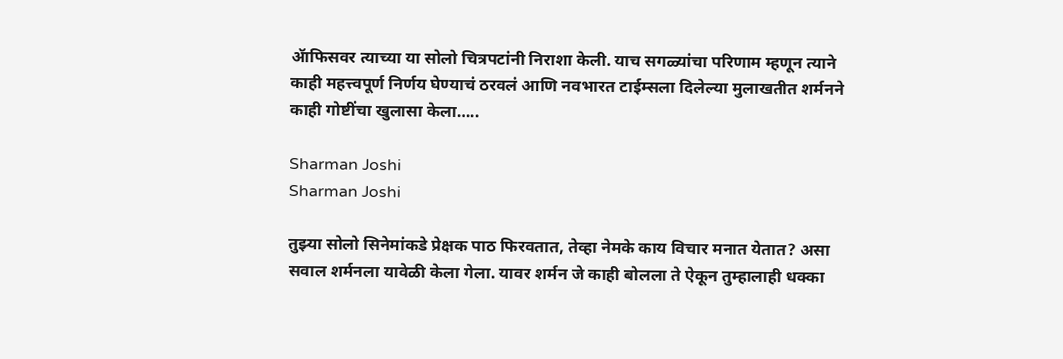ॲाफिसवर त्याच्या या सोलो चित्रपटांनी निराशा केली. याच सगळ्यांचा परिणाम म्हणून त्याने काही महत्त्वपूर्ण निर्णय घेण्याचं ठरवलं आणि नवभारत टाईम्सला दिलेल्या मुलाखतीत शर्मनने काही गोष्टींचा खुलासा केला…..

Sharman Joshi
Sharman Joshi

तुझ्या सोलो सिनेमांकडे प्रेक्षक पाठ फिरवतात, तेव्हा नेमके काय विचार मनात येतात? असा सवाल शर्मनला यावेळी केला गेला. यावर शर्मन जे काही बोलला ते ऐकून तुम्हालाही धक्का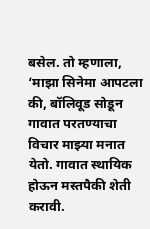बसेल. तो म्हणाला, ‘माझा सिनेमा आपटला की, बॉलिवूड सोडून गावात परतण्याचा विचार माझ्या मनात येतो. गावात स्थायिक होऊन मस्तपैकी शेती करावी.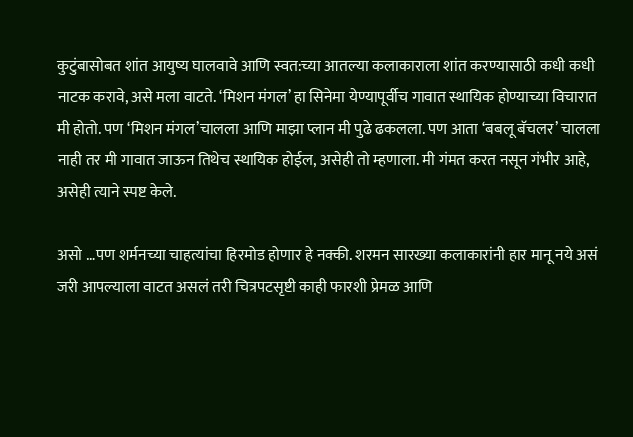कुटुंबासोबत शांत आयुष्य घालवावे आणि स्वत:च्या आतल्या कलाकाराला शांत करण्यासाठी कधी कधी नाटक करावे, असे मला वाटते. ‘मिशन मंगल’ हा सिनेमा येण्यापूर्वीच गावात स्थायिक होण्याच्या विचारात मी होतो. पण ‘मिशन मंगल’चालला आणि माझा प्लान मी पुढे ढकलला. पण आता ‘बबलू बॅचलर’ चालला नाही तर मी गावात जाऊन तिथेच स्थायिक होईल, असेही तो म्हणाला. मी गंमत करत नसून गंभीर आहे, असेही त्याने स्पष्ट केले.

असो …पण शर्मनच्या चाहत्यांचा हिरमोड होणार हे नक्की. शरमन सारख्या कलाकारांनी हार मानू नये असं जरी आपल्याला वाटत असलं तरी चित्रपटसृष्टी काही फारशी प्रेमळ आणि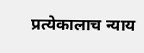प्रत्येकालाच न्याय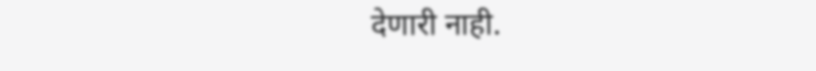देणारी नाही.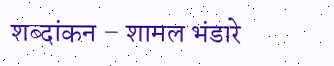शब्दांकन – शामल भंडारे